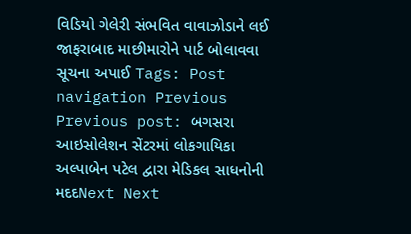વિડિયો ગેલેરી સંભવિત વાવાઝોડાને લઈ જાફરાબાદ માછીમારોને પાર્ટ બોલાવવા સૂચના અપાઈ Tags: Post navigation Previous Previous post: બગસરા આઇસોલેશન સેંટરમાં લોકગાયિકા અલ્પાબેન પટેલ દ્વારા મેડિકલ સાધનોની મદદNext Next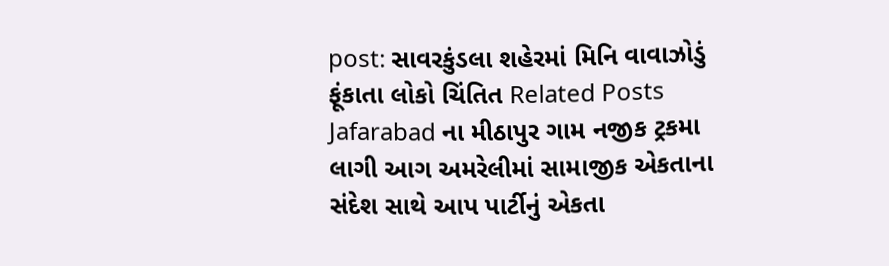post: સાવરકુંડલા શહેરમાં મિનિ વાવાઝોડું ફૂંકાતા લોકો ચિંતિત Related Posts Jafarabad ના મીઠાપુર ગામ નજીક ટ્રકમા લાગી આગ અમરેલીમાં સામાજીક એકતાના સંદેશ સાથે આપ પાર્ટીનું એકતા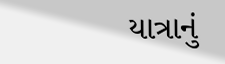યાત્રાનું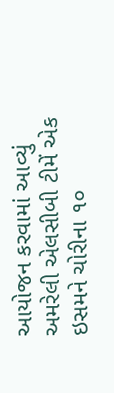આયોજન કરવામાં આવ્યું અમરેલી એલસીબી ટીમેં એક ઇસમને ચોરીના ૧૦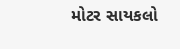મોટર સાયકલો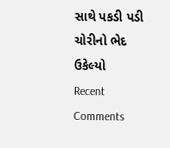સાથે પકડી પડી ચોરીનો ભેદ ઉકેલ્યો
Recent Comments